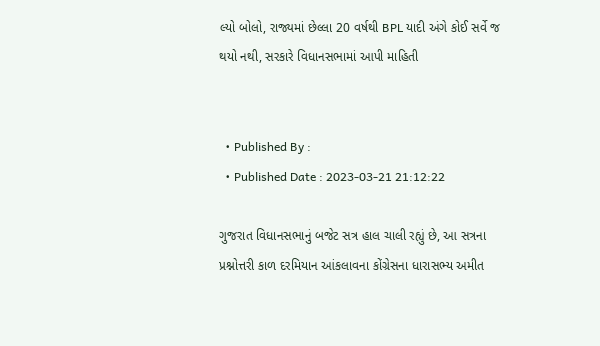લ્યો બોલો, રાજ્યમાં છેલ્લા 20 વર્ષથી BPL યાદી અંગે કોઈ સર્વે જ થયો નથી, સરકારે વિધાનસભામાં આપી માહિતી


  • Published By :
  • Published Date : 2023-03-21 21:12:22

ગુજરાત વિધાનસભાનું બજેટ સત્ર હાલ ચાલી રહ્યું છે, આ સત્રના પ્રશ્નોત્તરી કાળ દરમિયાન આંકલાવના કોંગ્રેસના ધારાસભ્ય અમીત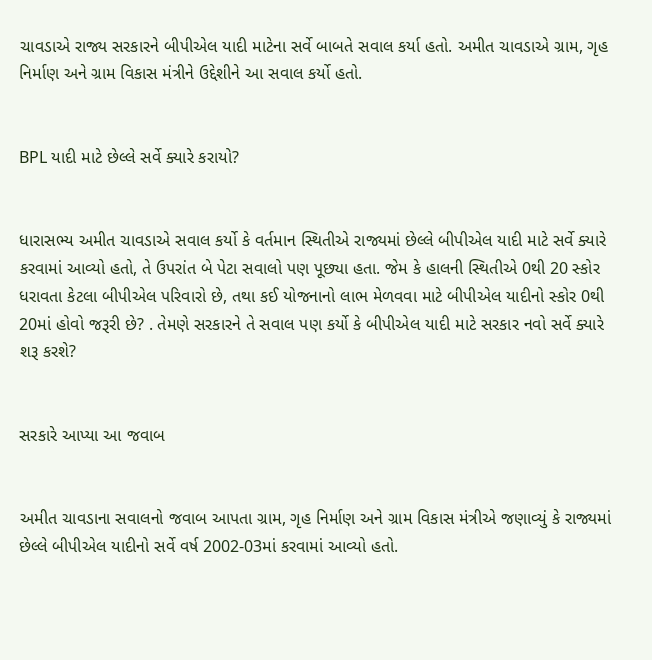ચાવડાએ રાજ્ય સરકારને બીપીએલ યાદી માટેના સર્વે બાબતે સવાલ કર્યા હતો. અમીત ચાવડાએ ગ્રામ, ગૃહ નિર્માણ અને ગ્રામ વિકાસ મંત્રીને ઉદ્દેશીને આ સવાલ કર્યો હતો.


BPL યાદી માટે છેલ્લે સર્વે ક્યારે કરાયો?


ધારાસભ્ય અમીત ચાવડાએ સવાલ કર્યો કે વર્તમાન સ્થિતીએ રાજ્યમાં છેલ્લે બીપીએલ યાદી માટે સર્વે ક્યારે કરવામાં આવ્યો હતો, તે ઉપરાંત બે પેટા સવાલો પણ પૂછ્યા હતા. જેમ કે હાલની સ્થિતીએ 0થી 20 સ્કોર ધરાવતા કેટલા બીપીએલ પરિવારો છે, તથા કઈ યોજનાનો લાભ મેળવવા માટે બીપીએલ યાદીનો સ્કોર 0થી 20માં હોવો જરૂરી છે? . તેમણે સરકારને તે સવાલ પણ કર્યો કે બીપીએલ યાદી માટે સરકાર નવો સર્વે ક્યારે શરૂ કરશે?


સરકારે આપ્યા આ જવાબ


અમીત ચાવડાના સવાલનો જવાબ આપતા ગ્રામ, ગૃહ નિર્માણ અને ગ્રામ વિકાસ મંત્રીએ જણાવ્યું કે રાજ્યમાં છેલ્લે બીપીએલ યાદીનો સર્વે વર્ષ 2002-03માં કરવામાં આવ્યો હતો.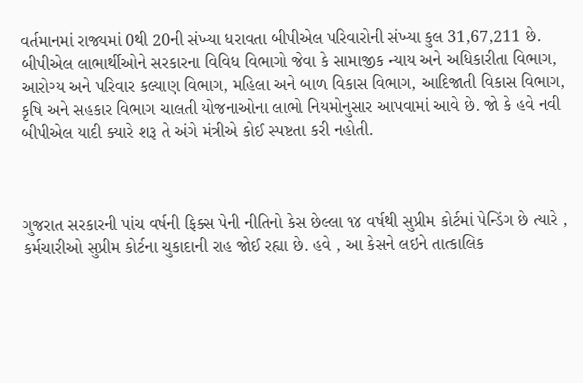વર્તમાનમાં રાજ્યમાં 0થી 20ની સંખ્યા ધરાવતા બીપીએલ પરિવારોની સંખ્યા કુલ 31,67,211 છે. બીપીએલ લાભાર્થીઓને સરકારના વિવિધ વિભાગો જેવા કે સામાજીક ન્યાય અને અધિકારીતા વિભાગ, આરોગ્ય અને પરિવાર કલ્યાણ વિભાગ, મહિલા અને બાળ વિકાસ વિભાગ, આદિજાતી વિકાસ વિભાગ, કૃષિ અને સહકાર વિભાગ ચાલતી યોજનાઓના લાભો નિયમોનુસાર આપવામાં આવે છે. જો કે હવે નવી બીપીએલ યાદી ક્યારે શરૂ તે અંગે મંત્રીએ કોઈ સ્પષ્ટતા કરી નહોતી.



ગુજરાત સરકારની પાંચ વર્ષની ફિક્સ પેની નીતિનો કેસ છેલ્લા ૧૪ વર્ષથી સુપ્રીમ કોર્ટમાં પેન્ડિંગ છે ત્યારે , કર્મચારીઓ સુપ્રીમ કોર્ટના ચુકાદાની રાહ જોઈ રહ્યા છે. હવે , આ કેસને લઇને તાત્કાલિક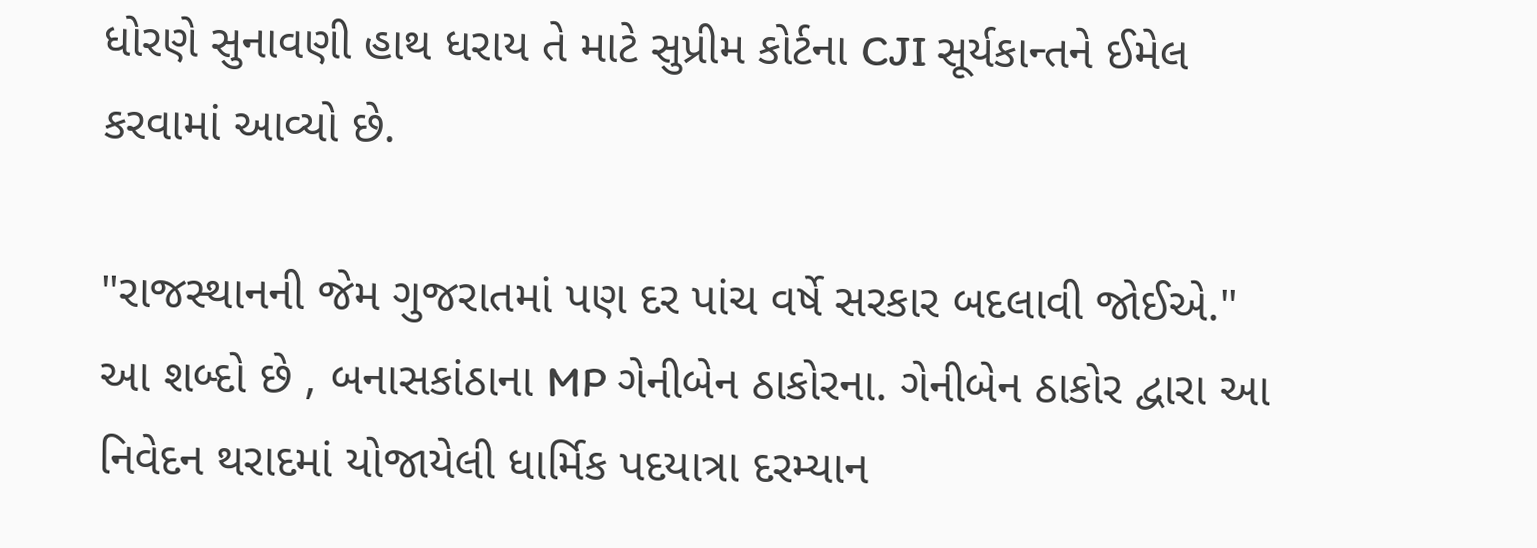ધોરણે સુનાવણી હાથ ધરાય તે માટે સુપ્રીમ કોર્ટના CJI સૂર્યકાન્તને ઈમેલ કરવામાં આવ્યો છે.

"રાજસ્થાનની જેમ ગુજરાતમાં પણ દર પાંચ વર્ષે સરકાર બદલાવી જોઈએ." આ શબ્દો છે , બનાસકાંઠાના MP ગેનીબેન ઠાકોરના. ગેનીબેન ઠાકોર દ્વારા આ નિવેદન થરાદમાં યોજાયેલી ધાર્મિક પદયાત્રા દરમ્યાન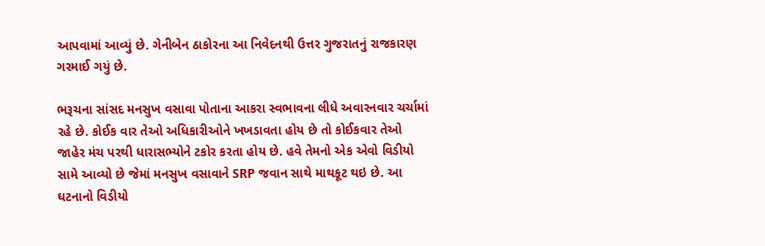આપવામાં આવ્યું છે. ગેનીબેન ઠાકોરના આ નિવેદનથી ઉત્તર ગુજરાતનું રાજકારણ ગરમાઈ ગયું છે.

ભરૂચના સાંસદ મનસુખ વસાવા પોતાના આકરા સ્વભાવના લીધે અવારનવાર ચર્ચામાં રહે છે. કોઈક વાર તેઓ અધિકારીઓને ખખડાવતા હોય છે તો કોઈકવાર તેઓ જાહેર મંચ પરથી ધારાસભ્યોને ટકોર કરતા હોય છે. હવે તેમનો એક એવો વિડીયો સામે આવ્યો છે જેમાં મનસુખ વસાવાને SRP જવાન સાથે માથકૂટ થઇ છે. આ ઘટનાનો વિડીયો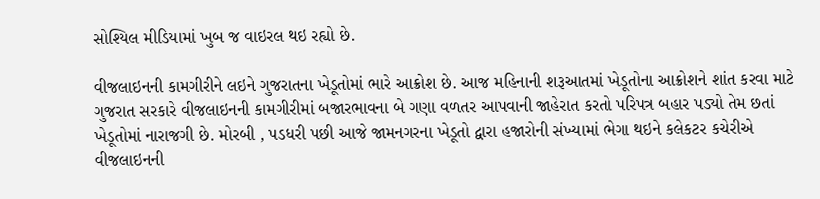સોશ્યિલ મીડિયામાં ખુબ જ વાઇરલ થઇ રહ્યો છે.

વીજલાઇનની કામગીરીને લઇને ગુજરાતના ખેડૂતોમાં ભારે આક્રોશ છે. આજ મહિનાની શરૂઆતમાં ખેડૂતોના આક્રોશને શાંત કરવા માટે ગુજરાત સરકારે વીજલાઇનની કામગીરીમાં બજારભાવના બે ગણા વળતર આપવાની જાહેરાત કરતો પરિપત્ર બહાર પડ્યો તેમ છતાં ખેડૂતોમાં નારાજગી છે. મોરબી , પડધરી પછી આજે જામનગરના ખેડૂતો દ્વારા હજારોની સંખ્યામાં ભેગા થઇને કલેકટર કચેરીએ વીજલાઇનની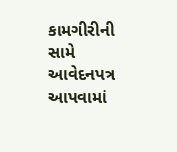કામગીરીની સામે આવેદનપત્ર આપવામાં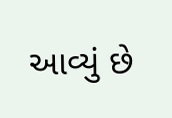આવ્યું છે